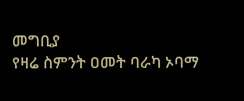መግቢያ
የዛሬ ስምንት ዐመት ባራካ ኦባማ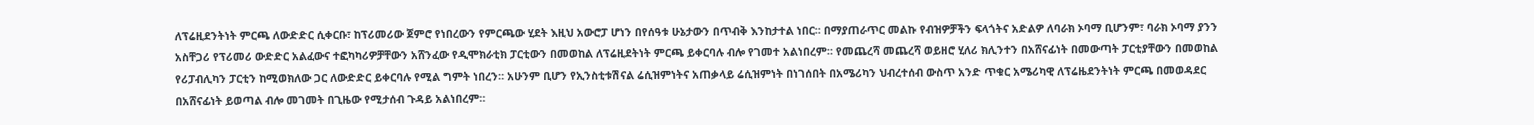ለፕሬዚደንትነት ምርጫ ለውድድር ሲቀርቡ፣ ከፕሪመሪው ጀምሮ የነበረውን የምርጫው ሂደት እዚህ አውሮፓ ሆነን በየሰዓቱ ሁኔታውን በጥብቅ እንከታተል ነበር። በማያጠራጥር መልኩ የብዝዎቻችን ፍላጎትና አድልዎ ለባራክ ኦባማ ቢሆንም፣ ባራክ ኦባማ ያንን አስቸጋሪ የፕሪመሪ ውድድር አልፈውና ተፎካካሪዎቻቸውን አሸንፈው የዲሞክራቲክ ፓርቲውን በመወከል ለፕሬዚደትነት ምርጫ ይቀርባሉ ብሎ የገመተ አልነበረም። የመጨረሻ መጨረሻ ወይዘሮ ሂለሪ ክሊንተን በአሸናፊነት በመውጣት ፓርቲያቸውን በመወከል የሪፓብሊካን ፓርቲን ከሚወክለው ጋር ለውድድር ይቀርባሉ የሚል ግምት ነበረን። አሁንም ቢሆን የኢንስቲቱሽናል ሬሲዝምነትና አጠቃላይ ሬሲዝምነት በነገሰበት በአሜሪካን ህብረተሰብ ውስጥ አንድ ጥቁር አሜሪካዊ ለፕሬዜደንትነት ምርጫ በመወዳደር በአሸናፊነት ይወጣል ብሎ መገመት በጊዜው የሚታሰብ ጉዳይ አልነበረም።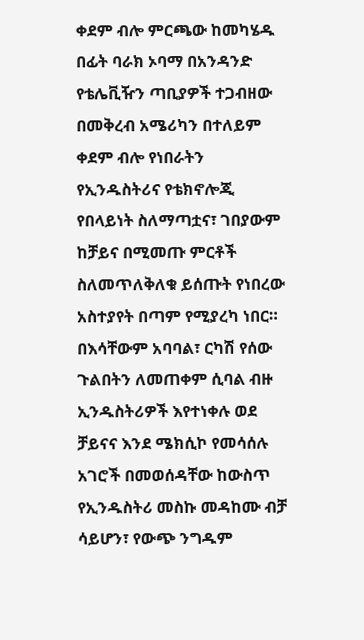ቀደም ብሎ ምርጫው ከመካሄዱ በፊት ባራክ ኦባማ በአንዳንድ የቴሌቪዥን ጣቢያዎች ተጋብዘው በመቅረብ አሜሪካን በተለይም ቀደም ብሎ የነበራትን የኢንዱስትሪና የቴክኖሎጂ የበላይነት ስለማጣቷና፣ ገበያውም ከቻይና በሚመጡ ምርቶች ስለመጥለቅለቁ ይሰጡት የነበረው አስተያየት በጣም የሚያረካ ነበር። በእሳቸውም አባባል፣ ርካሽ የሰው ጉልበትን ለመጠቀም ሲባል ብዙ ኢንዱስትሪዎች እየተነቀሉ ወደ ቻይናና እንደ ሜክሲኮ የመሳሰሉ አገሮች በመወሰዳቸው ከውስጥ የኢንዱስትሪ መስኩ መዳከሙ ብቻ ሳይሆን፣ የውጭ ንግዱም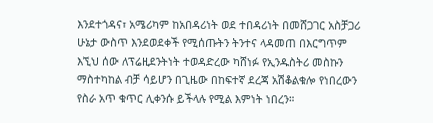እንደተጎዳና፣ አሜሪካም ከአበዳሪነት ወደ ተበዳሪነት በመሸጋገር አስቻጋሪ ሁኔታ ውስጥ እንደወደቀች የሚሰጡትን ትንተና ላዳመጠ በእርግጥም እኚህ ሰው ለፕሬዚደንትነት ተወዳድረው ካሸነፉ የኢንዱስትሪ መስኩን ማስተካከል ብቻ ሳይሆን በጊዜው በከፍተኛ ደረጃ አሽቆልቁሎ የነበረውን የስራ አጥ ቁጥር ሊቀንሱ ይችላሉ የሚል እምነት ነበረን።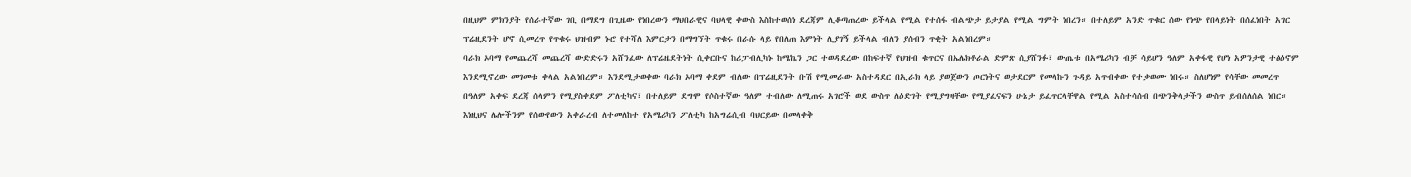በዚህም ምክንያት የሰራተኛው ገቢ በማደግ በጊዜው የነበረውን ማህበራዊና ባህላዊ ቀውስ እስከተወሰነ ደረጃም ሊቆጣጠረው ይችላል የሚል የተሰፋ ብልጭታ ይታያል የሚል ግምት ነበረን። በተለይም አንድ ጥቁር ሰው የነጭ የበላይነት በሰፈነበት አገር ፕሬዚደንት ሆኖ ሲመረጥ የጥቁሩ ህዝብም ኑሮ የተሻለ እምርታን በማግኘት ጥቁሩ በራሱ ላይ የበለጠ እምነት ሊያገኝ ይችላል ብለን ያሰብን ጥቂት አልነበረም።
ባራክ ኦባማ የመጨረሻ መጨረሻ ውድድሩን አሸንፈው ለፕሬዜደትነት ሲቀርቡና ከሪፓብሊካኑ ከሜኬን ጋር ተወዳደረው በከፍተኛ የህዝብ ቁጥርና በኤሌክቶራል ድምጽ ሲያሸንፉ፣ ውጤቱ በአሜሪካን ብቻ ሳይሆን ዓለም አቀፋዊ የሆነ አዎንታዊ ተፅዕኖም እንደሚኖረው መገመቱ ቀላል አልነበረም። እንደሚታወቀው ባራክ ኦባማ ቀደም ብለው በፕሬዚደንት ቡሽ የሚመራው አስተዳደር በኢራክ ላይ ያወጀውን ጦርነትና ወታደርም የመላኩን ጉዳይ አጥብቀው የተቃወሙ ነበሩ። ስለሆነም የሳቸው መመረጥ በዓለም አቀፍ ደረጃ ሰላምን የሚያስቀደም ፖለቲካና፣ በተለይም ደግሞ የሶስተኛው ዓለም ተብለው ለሚጠሩ አገሮች ወደ ውስጥ ለዕድገት የሚያግዛቸው የሚያፈናፍን ሁኔታ ይፈጥርላቸዋል የሚል አስተሳሰብ በጭንቅላታችን ውስጥ ይብሰለሰል ነበር። እነዚህና ሌሎችንም የሰውየውን አቀራረብ ለተመለከተ የአሜሪካን ፖለቲካ ከአግሬሲብ ባህርይው በመላቀቅ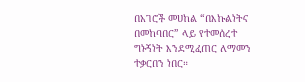በአገሮች መሀከል “በእኩልነትና በመከባበር” ላይ የተመሰረተ ግኑኝነት እንደሚፈጠር ለማመን ተቃርበን ነበር።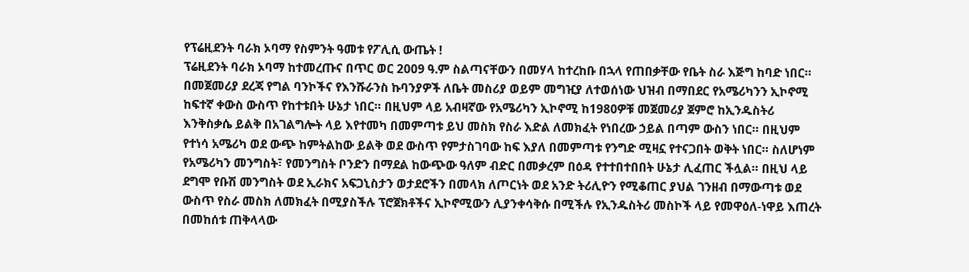የፕሬዚደንት ባራክ ኦባማ የስምንት ዓመቱ የፖሊሲ ውጤት !
ፕሬዚደንት ባራክ ኦባማ ከተመረጡና በጥር ወር 2009 ዓ.ም ስልጣናቸውን በመሃላ ከተረከቡ በኋላ የጠበቃቸው የቤት ስራ እጅግ ከባድ ነበር። በመጀመሪያ ደረጃ የግል ባንኮችና የእንሹራንስ ኩባንያዎች ለቤት መስሪያ ወይም መግዢያ ለተወሰነው ህዝብ በማበደር የአሜሪካንን ኢኮኖሚ ከፍተኛ ቀውስ ውስጥ የከተቱበት ሁኔታ ነበር። በዚህም ላይ አብዛኛው የአሜሪካን ኢኮኖሚ ከ1980ዎቹ መጀመሪያ ጀምሮ ከኢንዱስትሪ እንቅስቃሴ ይልቅ በአገልግሎት ላይ እየተመካ በመምጣቱ ይህ መስክ የስራ እድል ለመክፈት የነበረው ኃይል በጣም ውስን ነበር። በዚህም የተነሳ አሜሪካ ወደ ውጭ ከምትልከው ይልቅ ወደ ውስጥ የምታስገባው ከፍ እያለ በመምጣቱ የንግድ ሚዛኗ የተናጋበት ወቅት ነበር። ስለሆነም የአሜሪካን መንግስት፣ የመንግስት ቦንድን በማደል ከውጭው ዓለም ብድር በመቃረም በዕዳ የተተበተበበት ሁኔታ ሊፈጠር ችሏል። በዚህ ላይ ደግሞ የቡሽ መንግስት ወደ ኢራክና አፍጋኒስታን ወታደሮችን በመላክ ለጦርነት ወደ አንድ ትሪሊዮን የሚቆጠር ያህል ገንዘብ በማውጣቱ ወደ ውስጥ የስራ መስክ ለመክፈት በሚያስችሉ ፕሮጀክቶችና ኢኮኖሚውን ሊያንቀሳቅሱ በሚችሉ የኢንዱስትሪ መስኮች ላይ የመዋዕለ-ነዋይ እጠረት በመከሰቱ ጠቅላላው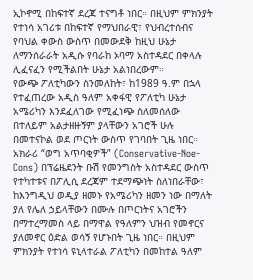ኢኮኖሚ በከፍተኛ ደረጃ ተናግቶ ነበር። በዚህም ምክንያት የተነሳ አገሪቱ በከፍተኛ የማህበራዊ፣ የህብረተሰብና የባህል ቀውስ ውስጥ በመውደቅ ከዚህ ሁኔታ ለማንሰራራት አዲሱ የባራከ ኦባማ አስተዳደር በቀላሉ ሊፈናፈን የሚችልበት ሁኔታ አልነበረውም።
የውጭ ፖለቲካውን ስንመለከት፣ ከ1989 ዓ.ም በኋላ የተፈጠረው አዲስ ዓለም አቀፋዊ የፖለቲካ ሁኔታ አሜሪካን እንደፈለገው የሚፈነጭ ስለመሰለው በተለይም አልታዘዙኝም ያላቸውን አገሮች ሁሉ በመተናኮል ወደ ጦርነት ውስጥ የገባበት ጊዜ ነበር። አክራሪ “ወግ አጥባቂዎች” (Conservative-Noe-Cons) በፕሬዜደንት ቡሽ የመንግስት አስተዳደር ውስጥ የተካተቱና በፖሊሲ ደረጃም ተደማጭነት ስለነበራቸው፣ ከእንግዲህ ወዲያ ዘመኑ የአሜሪካን ዘመን ነው በማለት ያለ የሌለ ኃይላቸውን በሙሉ በጦርነትና አገሮችን በማተረማመስ ላይ በማዋል የዓለምን ህዝብ የመኖርና ያለመኖር ዕድል ወሳኝ የሆኑበት ጊዜ ነበር። በዚህም ምክንያት የተነሳ ዩኒላተራል ፖለቲካን በመከተል ዓለም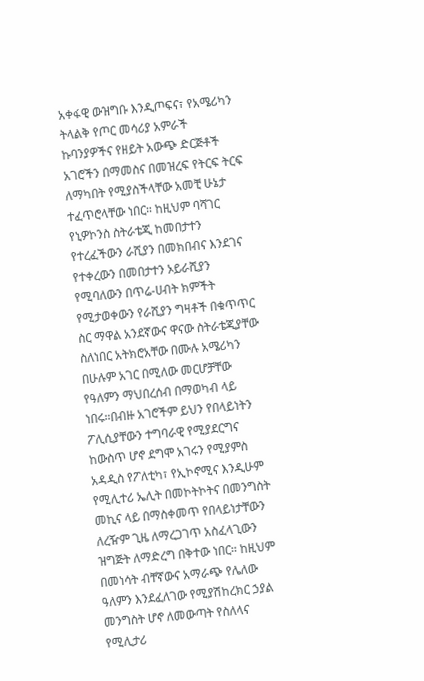አቀፋዊ ውዝግቡ እንዲጦፍና፣ የአሜሪካን ትላልቅ የጦር መሳሪያ አምራች ኩባንያዎችና የዘይት አውጭ ድርጅቶች አገሮችን በማመስና በመዝረፍ የትርፍ ትርፍ ለማካበት የሚያስችላቸው አመቺ ሁኔታ ተፈጥሮላቸው ነበር። ከዚህም ባሻገር የኒዎኮንስ ስትራቴጂ ከመበታተን የተረፈችውን ራሺያን በመክበብና እንደገና የተቀረውን በመበታተን ኦይራሺያን የሚባለውን በጥሬ-ሀብት ክምችት የሚታወቀውን የራሺያን ግዛቶች በቁጥጥር ስር ማዋል አንደኛውና ዋናው ስትራቴጂያቸው ስለነበር አትክሮአቸው በሙሉ አሜሪካን በሁሉም አገር በሚለው መርሆቻቸው የዓለምን ማህበረሰብ በማወካብ ላይ ነበሩ።በብዙ አገሮችም ይህን የበላይነትን ፖሊሲያቸውን ተግባራዊ የሚያደርግና ከውስጥ ሆኖ ደግሞ አገሩን የሚያምስ አዳዲስ የፖለቲካ፣ የኢኮኖሚና እንዲሁም የሚሊተሪ ኤሊት በመኮትኮትና በመንግስት መኪና ላይ በማስቀመጥ የበላይነታቸውን ለረዥም ጊዜ ለማረጋገጥ አስፈላጊውን ዝግጅት ለማድረግ በቅተው ነበር። ከዚህም በመነሳት ብቸኛውና አማራጭ የሌለው ዓለምን እንደፈለገው የሚያሽከረክር ኃያል መንግስት ሆኖ ለመውጣት የስለላና የሚሊታሪ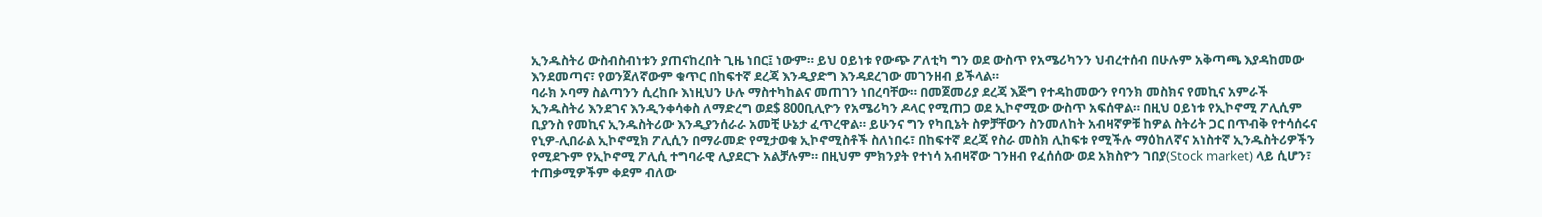ኢንዱስትሪ ውስብስብነቱን ያጠናከረበት ጊዜ ነበር፤ ነውም። ይህ ዐይነቱ የውጭ ፖለቲካ ግን ወደ ውስጥ የአሜሪካንን ህብረተሰብ በሁሉም አቅጣጫ እያዳከመው እንደመጣና፣ የወንጀለኛውም ቁጥር በከፍተኛ ደረጃ እንዲያድግ እንዳደረገው መገንዘብ ይችላል።
ባራክ ኦባማ ስልጣንን ሲረከቡ እነዚህን ሁሉ ማስተካከልና መጠገን ነበረባቸው። በመጀመሪያ ደረጃ እጅግ የተዳከመውን የባንክ መስክና የመኪና አምራች ኢንዱስትሪ እንደገና እንዲንቀሳቀስ ለማድረግ ወደ$ 800ቢሊዮን የአሜሪካን ዶላር የሚጠጋ ወደ ኢኮኖሚው ውስጥ አፍሰዋል። በዚህ ዐይነቱ የኢኮኖሚ ፖሊሲም ቢያንስ የመኪና ኢንዱስትሪው እንዲያንሰራራ አመቺ ሁኔታ ፈጥረዋል። ይሁንና ግን የካቢኔት ስዎቻቸውን ስንመለከት አብዛኛዎቹ ከዎል ስትሪት ጋር በጥብቅ የተሳሰሩና የኒዎ-ሊበራል ኢኮኖሚክ ፖሊሲን በማራመድ የሚታወቁ ኢኮኖሚስቶች ስለነበሩ፣ በከፍተኛ ደረጃ የስራ መስክ ሊከፍቱ የሚችሉ ማዕከለኛና አነስተኛ ኢንዱስትሪዎችን የሚደጉም የኢኮኖሚ ፖሊሲ ተግባራዊ ሊያደርጉ አልቻሉም። በዚህም ምክንያት የተነሳ አብዛኛው ገንዘብ የፈሰሰው ወደ አክስዮን ገበያ(Stock market) ላይ ሲሆን፣ ተጠቃሚዎችም ቀደም ብለው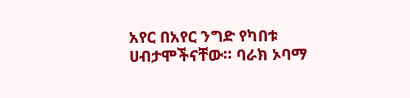አየር በአየር ንግድ የካበቱ ሀብታሞችናቸው። ባራክ ኦባማ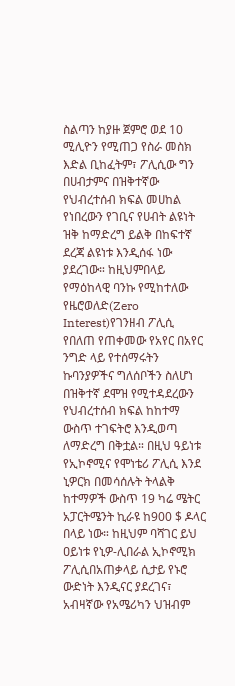ስልጣን ከያዙ ጀምሮ ወደ 10 ሚሊዮን የሚጠጋ የስራ መስክ እድል ቢከፈትም፣ ፖሊሲው ግን በሀብታምና በዝቅተኛው የህብረተሰብ ክፍል መሀከል የነበረውን የገቢና የሀብት ልዩነት ዝቅ ከማድረግ ይልቅ በከፍተኛ ደረጃ ልዩነቱ እንዲሰፋ ነው ያደረገው። ከዚህምበላይ የማዕከላዊ ባንኩ የሚከተለው የዜሮወለድ(Zero Interest)የገንዘብ ፖሊሲ የበለጠ የጠቀመው የአየር በአየር ንግድ ላይ የተሰማሩትን ኩባንያዎችና ግለሰቦችን ስለሆነ በዝቅተኛ ደሞዝ የሚተዳደረውን የህብረተሰብ ክፍል ከከተማ ውስጥ ተገፍትሮ እንዲወጣ ለማድረግ በቅቷል። በዚህ ዓይነቱ የኢኮኖሚና የሞነቴሪ ፖሊሲ እንደ ኒዎርክ በመሳሰሉት ትላልቅ ከተማዎች ውስጥ 19 ካሬ ሜትር አፓርትሜንት ኪራዩ ከ900 $ ዶላር በላይ ነው። ከዚህም ባሻገር ይህ ዐይነቱ የኒዎ-ሊበራል ኢኮኖሚክ ፖሊሲበአጠቃላይ ሲታይ የኑሮ ውድነት እንዲናር ያደረገና፣ አብዛኛው የአሜሪካን ህዝብም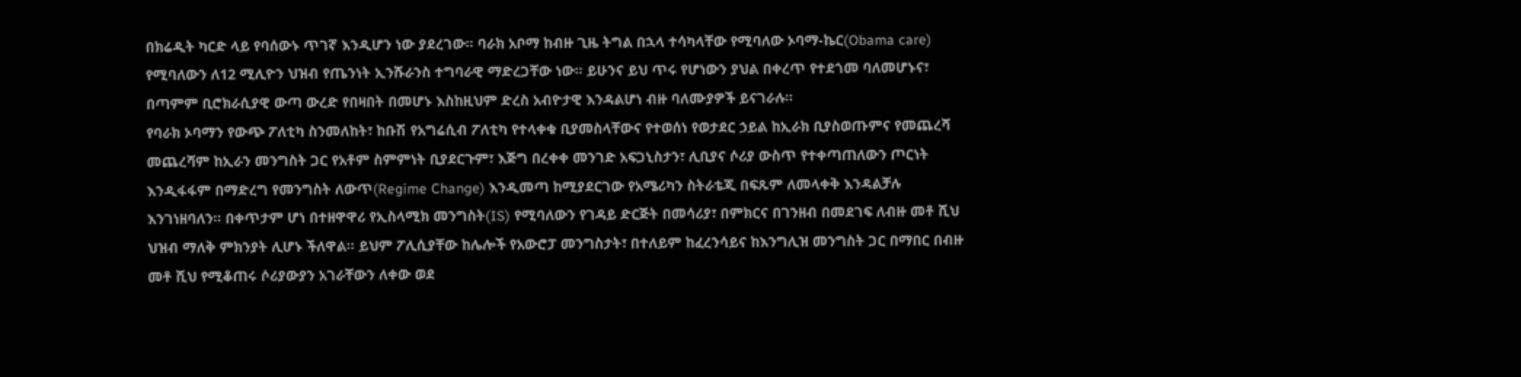በክሬዲት ካርድ ላይ የባሰውኑ ጥገኛ እንዲሆን ነው ያደረገው። ባራክ አቦማ ከብዙ ጊዜ ትግል በኋላ ተሳካላቸው የሚባለው ኦባማ-ኬር(Obama care) የሚባለውን ለ12 ሚሊዮን ህዝብ የጤንነት ኢንሹራንስ ተግባራዊ ማድረጋቸው ነው። ይሁንና ይህ ጥሩ የሆነውን ያህል በቀረጥ የተደጎመ ባለመሆኑና፣ በጣምም ቢሮክራሲያዊ ውጣ ውረድ የበዛበት በመሆኑ እስከዚህም ድረስ አብዮታዊ እንዳልሆነ ብዙ ባለሙያዎች ይናገራሉ።
የባራክ ኦባማን የውጭ ፖለቲካ ስንመለከት፣ ከቡሽ የአግሬሲብ ፖለቲካ የተላቀቁ ቢያመስላቸውና የተወሰነ የወታደር ኃይል ከኢራክ ቢያስወጡምና የመጨረሻ መጨረሻም ከኢራን መንግስት ጋር የአቶም ስምምነት ቢያደርጉም፣ እጅግ በረቀቀ መንገድ አፍጋኒስታን፣ ሊቢያና ሶሪያ ውስጥ የተቀጣጠለውን ጦርነት እንዲፋፋም በማድረግ የመንግስት ለውጥ(Regime Change) እንዲመጣ ከሚያደርገው የአሜሪካን ስትራቴጂ በፍጹም ለመላቀቅ እንዳልቻሉ እንገነዘባለን። በቀጥታም ሆነ በተዘዋዋሪ የኢስላሚክ መንግስት(IS) የሚባለውን የገዳይ ድርጅት በመሳሪያ፣ በምክርና በገንዘብ በመደገፍ ለብዙ መቶ ሺህ ህዝብ ማለቅ ምክንያት ሊሆኑ ችለዋል። ይህም ፖሊሲያቸው ከሌሎች የአውሮፓ መንግስታት፣ በተለይም ከፈረንሳይና ከእንግሊዝ መንግስት ጋር በማበር በብዙ መቶ ሺህ የሚቆጠሩ ሶሪያውያን አገራቸውን ለቀው ወደ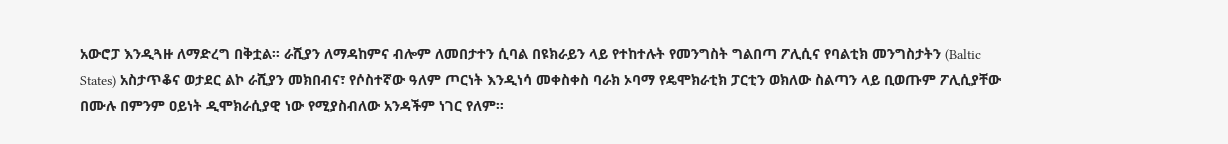አውሮፓ እንዲጓዙ ለማድረግ በቅቷል። ራሺያን ለማዳከምና ብሎም ለመበታተን ሲባል በዩክራይን ላይ የተከተሉት የመንግስት ግልበጣ ፖሊሲና የባልቲክ መንግስታትን (Baltic States) አስታጥቆና ወታደር ልኮ ራሺያን መክበብና፣ የሶስተኛው ዓለም ጦርነት እንዲነሳ መቀስቀስ ባራክ ኦባማ የዴሞክራቲክ ፓርቲን ወክለው ስልጣን ላይ ቢወጡም ፖሊሲያቸው በሙሉ በምንም ዐይነት ዲሞክራሲያዊ ነው የሚያስብለው አንዳችም ነገር የለም።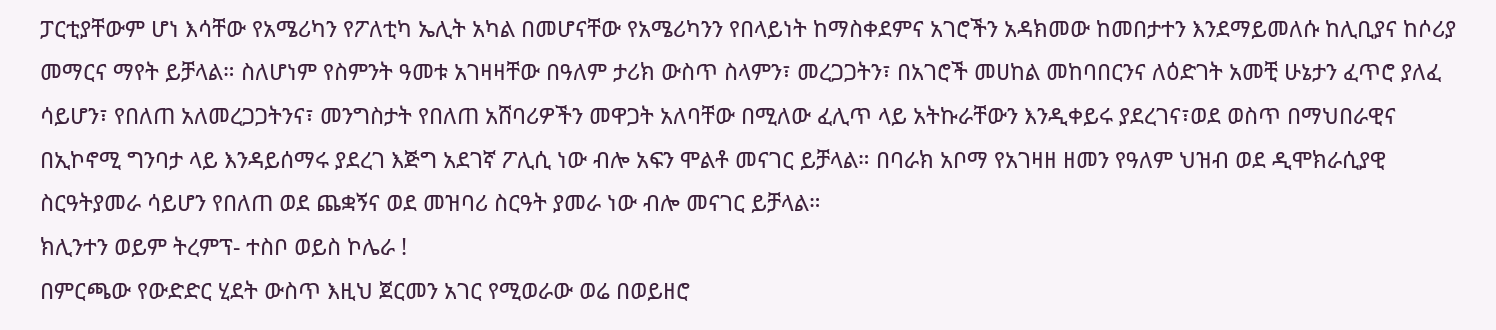ፓርቲያቸውም ሆነ እሳቸው የአሜሪካን የፖለቲካ ኤሊት አካል በመሆናቸው የአሜሪካንን የበላይነት ከማስቀደምና አገሮችን አዳክመው ከመበታተን እንደማይመለሱ ከሊቢያና ከሶሪያ መማርና ማየት ይቻላል። ስለሆነም የስምንት ዓመቱ አገዛዛቸው በዓለም ታሪክ ውስጥ ስላምን፣ መረጋጋትን፣ በአገሮች መሀከል መከባበርንና ለዕድገት አመቺ ሁኔታን ፈጥሮ ያለፈ ሳይሆን፣ የበለጠ አለመረጋጋትንና፣ መንግስታት የበለጠ አሸባሪዎችን መዋጋት አለባቸው በሚለው ፈሊጥ ላይ አትኩራቸውን እንዲቀይሩ ያደረገና፣ወደ ወስጥ በማህበራዊና በኢኮኖሚ ግንባታ ላይ እንዳይሰማሩ ያደረገ እጅግ አደገኛ ፖሊሲ ነው ብሎ አፍን ሞልቶ መናገር ይቻላል። በባራክ አቦማ የአገዛዘ ዘመን የዓለም ህዝብ ወደ ዲሞክራሲያዊ ስርዓትያመራ ሳይሆን የበለጠ ወደ ጨቋኝና ወደ መዝባሪ ስርዓት ያመራ ነው ብሎ መናገር ይቻላል።
ክሊንተን ወይም ትረምፕ- ተስቦ ወይስ ኮሌራ !
በምርጫው የውድድር ሂደት ውስጥ እዚህ ጀርመን አገር የሚወራው ወሬ በወይዘሮ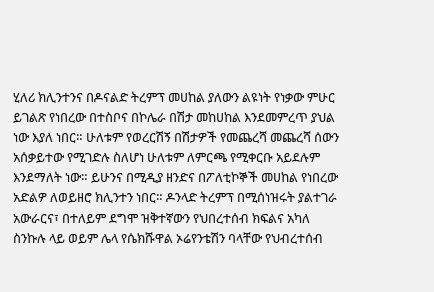ሂለሪ ክሊንተንና በዶናልድ ትረምፕ መሀከል ያለውን ልዩነት የነቃው ምሁር ይገልጽ የነበረው በተስቦና በኮሌራ በሽታ መከሀከል እንደመምረጥ ያህል ነው እያለ ነበር። ሁለቱም የወረርሽኝ በሽታዎች የመጨረሻ መጨረሻ ሰውን አሰቃይተው የሚገድሉ ስለሆነ ሁለቱም ለምርጫ የሚቀርቡ አይደሉም እንደማለት ነው። ይሁንና በሚዲያ ዘንድና በፖለቲኮኞች መሀከል የነበረው አድልዎ ለወይዘሮ ክሊንተን ነበር። ዶንላድ ትረምፕ በሚሰነዝሩት ያልተገራ አውራርና፣ በተለይም ደግሞ ዝቅተኛውን የህበረተሰብ ክፍልና አካለ ስንኩሉ ላይ ወይም ሌላ የሴክሹዋል ኦሬየንቴሽን ባላቸው የህብረተሰብ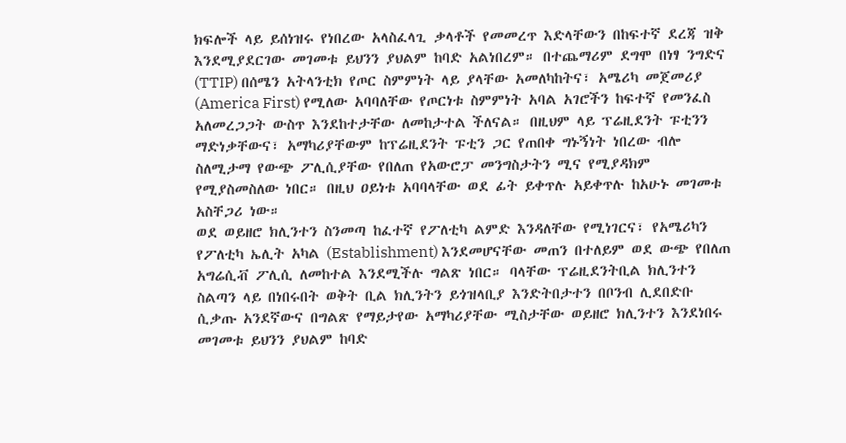ክፍሎች ላይ ይሰነዝሩ የነበረው አላስፈላጊ ቃላቶች የመመረጥ እድላቸውን በከፍተኛ ደረጃ ዝቅ እንደሚያደርገው መገመቱ ይህንን ያህልም ከባድ አልነበረም። በተጨማሪም ደግሞ በነፃ ንግድና (TTIP) በሰሜን አትላንቲክ የጦር ስምምነት ላይ ያላቸው አመለካከትና፣ አሜሪካ መጀመሪያ (America First) የሚለው አባባለቸው የጦርነቱ ስምምነት አባል አገሮችን ከፍተኛ የመንፈስ አለመረጋጋት ውስጥ እንደከተታቸው ለመከታተል ችለናል። በዚህም ላይ ፕሬዚደንት ፑቲንን ማድነቃቸውና፣ አማካሪያቸውም ከፕሬዚደንት ፑቲን ጋር የጠበቀ ግኑኝነት ነበረው ብሎ ስለሚታማ የውጭ ፖሊሲያቸው የበለጠ የአውሮፓ መንግስታትን ሚና የሚያዳክም የሚያስመስለው ነበር። በዚህ ዐይነቱ አባባላቸው ወደ ፊት ይቀጥሉ አይቀጥሉ ከአሁኑ መገመቱ አስቸጋሪ ነው።
ወደ ወይዘሮ ክሊንተን ስንመጣ ከፈተኛ የፖለቲካ ልምድ እንዳለቸው የሚነገርና፣ የአሜሪካን የፖለቲካ ኤሊት አካል (Establishment) እንደመሆናቸው መጠን በተለይም ወደ ውጭ የበለጠ አግሬሲቭ ፖሊሲ ለመከተል እንደሚችሉ ግልጽ ነበር። ባላቸው ፕሬዚደንትቢል ክሊንተን ስልጣን ላይ በነበሩበት ወቅት ቢል ክሊንትን ይጎዝላቢያ እንድትበታተን በቦንብ ሊደበድቡ ሲቃጡ አንደኛውና በግልጽ የማይታየው አማካሪያቸው ሚስታቸው ወይዘሮ ክሊንተን እንደነበሩ መገመቱ ይህንን ያህልም ከባድ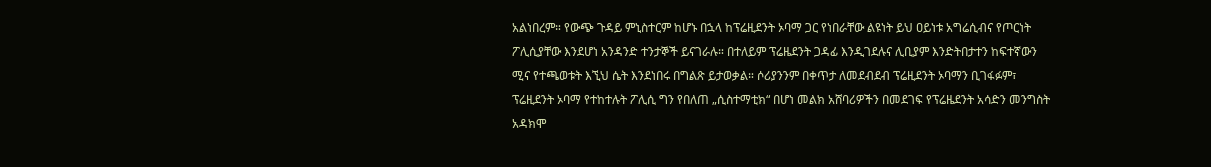አልነበረም። የውጭ ጉዳይ ምኒስተርም ከሆኑ በኋላ ከፕሬዚደንት ኦባማ ጋር የነበራቸው ልዩነት ይህ ዐይነቱ አግሬሲብና የጦርነት ፖሊሲያቸው እንደሆነ አንዳንድ ተንታኞች ይናገራሉ። በተለይም ፕሬዜደንት ጋዳፊ እንዲገደሉና ሊቢያም እንድትበታተን ከፍተኛውን ሚና የተጫወቱት እኚህ ሴት እንደነበሩ በግልጽ ይታወቃል። ሶሪያንንም በቀጥታ ለመደብደብ ፕሬዚደንት ኦባማን ቢገፋፉም፣ ፕሬዚደንት ኦባማ የተከተሉት ፖሊሲ ግን የበለጠ „ሲስተማቲክ“ በሆነ መልክ አሸባሪዎችን በመደገፍ የፕሬዜደንት አሳድን መንግስት አዳክሞ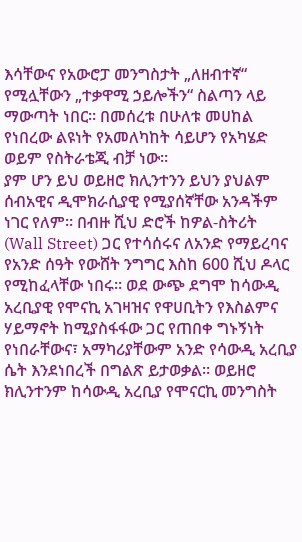እሳቸውና የአውሮፓ መንግስታት „ለዘብተኛ“ የሚሏቸውን „ተቃዋሚ ኃይሎችን“ ስልጣን ላይ ማውጣት ነበር። በመሰረቱ በሁለቱ መሀከል የነበረው ልዩነት የአመለካከት ሳይሆን የአካሄድ ወይም የስትራቴጂ ብቻ ነው።
ያም ሆን ይህ ወይዘሮ ክሊንተንን ይህን ያህልም ሰብአዊና ዲሞክራሲያዊ የሚያሰኛቸው አንዳችም ነገር የለም። በብዙ ሺህ ድሮች ከዎል-ስትሪት (Wall Street) ጋር የተሳሰሩና ለአንድ የማይረባና የአንድ ሰዓት የውሸት ንግግር እስከ 600 ሺህ ዶላር የሚከፈላቸው ነበሩ። ወደ ውጭ ደግሞ ከሳውዲ አረቢያዊ የሞናኪ አገዛዝና የዋሀቢትን የእስልምና ሃይማኖት ከሚያስፋፋው ጋር የጠበቀ ግኑኝነት የነበራቸውና፣ አማካሪያቸውም አንድ የሳውዲ አረቢያ ሴት እንደነበረች በግልጽ ይታወቃል። ወይዘሮ ክሊንተንም ከሳውዲ አረቢያ የሞናርኪ መንግስት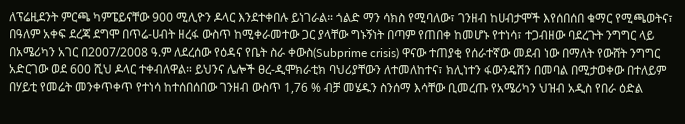ለፕሬዚደንት ምርጫ ካምፔይናቸው 900 ሚሊዮን ዶላር እንደተቀበሉ ይነገራል። ጎልድ ማን ሳክስ የሚባለው፣ ገንዘብ ከሀብታሞች እየሰበሰበ ቁማር የሚጫወትና፣ በዓለም አቀፍ ደረጃ ደግሞ በጥሬ-ሀብት ዘረፋ ውስጥ ከሚቀራመተው ጋር ያላቸው ግኑኝነት በጣም የጠበቀ ከመሆኑ የተነሳ፣ ተጋብዘው ባደረጉት ንግግር ላይ በአሜሪካን አገር በ2007/2008 ዓ.ም ለደረሰው የዕዳና የቤት ስራ ቀውስ(Subprime crisis) ዋናው ተጠያቂ የሰራተኛው መደብ ነው በማለት የውሸት ንግግር አድርገው ወደ 600 ሺህ ዶላር ተቀብለዋል። ይህንና ሌሎች ፀረ-ዲሞክራቲክ ባህሪያቸውን ለተመለከተና፣ ክሊነተን ፋውንዴሽን በመባል በሚታወቀው በተለይም በሃይቲ የመሬት መንቀጥቀጥ የተነሳ ከተሰበሰበው ገንዘብ ውስጥ 1,76 % ብቻ መሄዱን ስንሰማ እሳቸው ቢመረጡ የአሜሪካን ህዝብ አዲስ የበራ ዕድል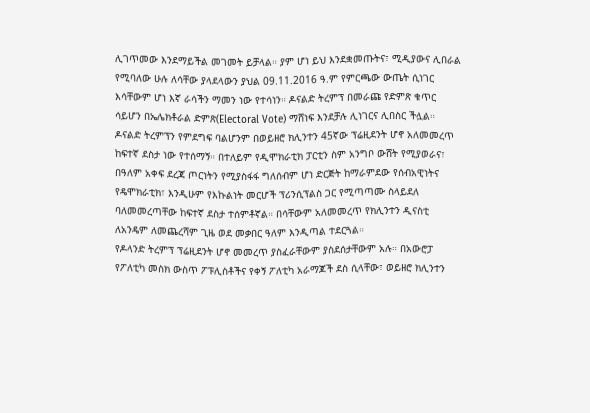ሊገጥመው እንደማይችል መገመት ይቻላል። ያም ሆነ ይህ እንደቋመጡትና፣ ሚዲያውና ሊበራል የሚባለው ሁሉ ለሳቸው ያላደላውን ያህል 09.11.2016 ዓ.ም የምርጫው ውጤት ሲነገር እሳቸውም ሆነ እኛ ራሳችን ማመን ነው የተሳነን። ዶናልድ ትረምፕ በመራጩ የድምጽ ቁጥር ሳይሆን በኤሌክቶራል ድምጽ(Electoral Vote) ማሸነፍ እንደቻሉ ሊነገርና ሊበስር ችሏል። ዶናልድ ትረምፕን የምደግፍ ባልሆንም በወይዘሮ ክሊንተን 45ኛው ፕሬዚደንት ሆኖ አለመመረጥ ከፍተኛ ደስታ ነው የተሰማኝ። በተለይም የዲሞክራቲክ ፓርቲን ስም አንግቦ ውሸት የሚያወራና፣ በዓለም አቀፍ ደረጃ ጦርነትን የሚያስፋፋ ግለሰብም ሆነ ድርጅት ከማራምደው የሰብአዊነትና የዴሞክራቲክ፣ እንዲሁም የእኩልነት መርሆች ፕሪንሲፕልስ ጋር የሚጣጣሙ ስላይደለ ባለመመረጣቸው ከፍተኛ ደስታ ተሰምቶኛል። በሳቸውም አለመመረጥ የክሊንተን ዲናስቲ ለአንዴም ለመጨረሻም ጊዜ ወደ መቃበር ዓለም እንዲጣል ተደርጓል።
የዶላንድ ትረምፕ ፕሬዚደንት ሆኖ መመረጥ ያስፈራቸውም ያስደሰታቸውም አሉ። በአውሮፓ የፖለቲካ መስክ ውስጥ ፖፑሊስቶችና የቀኝ ፖለቲካ አራማጆች ደስ ሲላቸው፣ ወይዘሮ ክሊንተን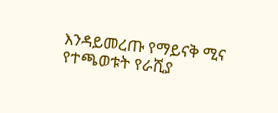እንዳይመረጡ የማይናቅ ሚና የተጫወቱት የራሺያ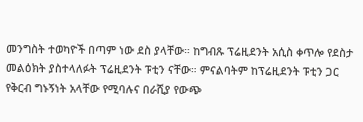መንግስት ተወካዮች በጣም ነው ደስ ያላቸው። ከግብጹ ፕሬዚደንት አሲስ ቀጥሎ የደስታ መልዕክት ያስተላለፉት ፕሬዚደንት ፑቲን ናቸው። ምናልባትም ከፕሬዚደንት ፑቲን ጋር የቅርብ ግኑኝነት አላቸው የሚባሉና በራሺያ የውጭ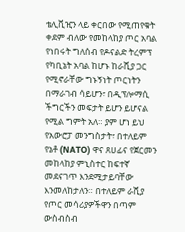ቴሊቪዢን ላይ ቀርበው የሚጠየቁት ቀደም ብለው የመከላከያ ጦር አባል የነበሩት ግለሰብ የዶናልድ ትረምፕ የካቢኔት አባል ከሆኑ ከራሺያ ጋር የሚኖራቸው ግኑኝነት ጦርነትን በማራገብ ሳይሆን፣ በዲፕሎማሲ ችግርችን መፍታት ይሆን ይሆናል የሚል ግምት አለ። ያም ሆነ ይህ የአውሮፓ መንግስታት፣ በተለይም የኔቶ (NATO) ዋና ጸሀፊና የጀርመን መከላከያ ምኒስተር ከፍተኛ መደናገጥ እንደሚታይባቸው እንመለከታለን። በተለይም ራሺያ የጦር መሳሪያዎችዋን በጣም ውስብስብ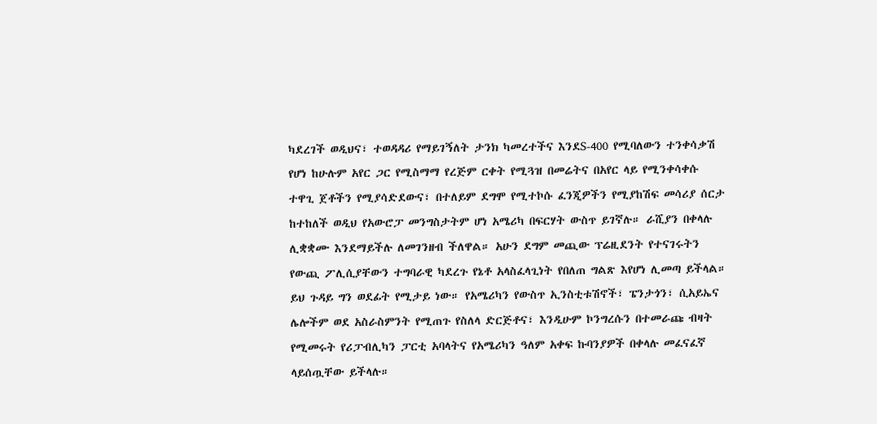ካደረገች ወዲህና፣ ተወዳዳሪ የማይገኝለት ታንክ ካመረተችና እንደS-400 የሚባለውን ተንቀሳቃሽ የሆነ ከሁሉም አየር ጋር የሚስማማ የረጅም ርቀት የሚጓዝ በመሬትና በአየር ላይ የሚንቀሳቀሱ ተዋጊ ጀቶችን የሚያሳድደውና፣ በተለይም ደግሞ የሚተኮሱ ፈንጂዎችን የሚያከሽፍ መሳሪያ ሰርታ ከተከለች ወዲህ የአውሮፓ መንግስታትም ሆነ አሜሪካ በፍርሃት ውስጥ ይገኛሉ። ራሺያን በቀላሉ ሊቋቋሙ እንደማይችሉ ለመገንዘብ ችለዋል። አሁን ደግም መጪው ፕሬዚደንት የተናገሩትን የውጪ ፖሊሲያቸውን ተግባራዊ ካደረጉ የኔቶ አላስፈላጊነት የበለጠ ግልጽ እየሆነ ሊመጣ ይችላል። ይህ ጉዳይ ግን ወደፊት የሚታይ ነው። የአሜሪካን የውስጥ ኢንስቲቱሽኖች፣ ፔንታጎን፣ ሲአይኤና ሌሎችም ወደ አስራስምንት የሚጠጉ የስለላ ድርጅቶና፣ እንዲሁም ኮንግረሱን በተመራጩ ብዛት የሚመሩት የሪፓብሊካን ፓርቲ አባላትና የአሜሪካን ዓለም አቀፍ ኩባንያዎች በቀላሉ መፈናፈኛ ላይሰጧቸው ይችላሉ።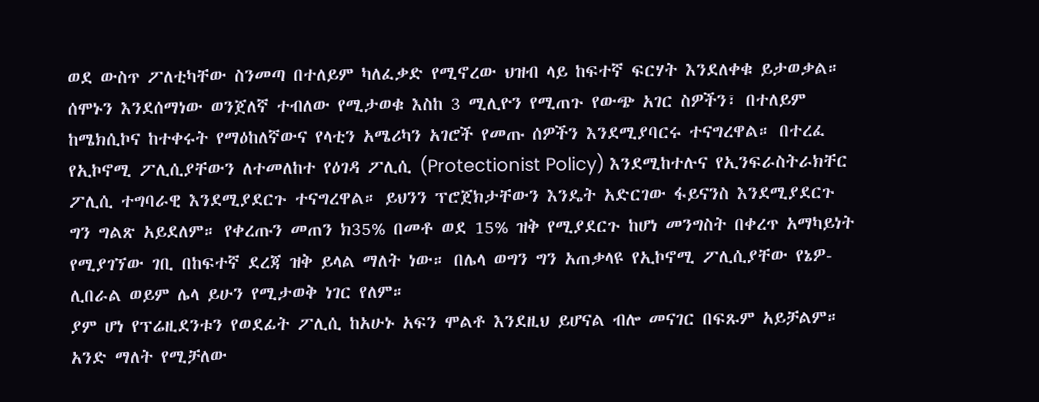ወደ ውስጥ ፖለቲካቸው ስንመጣ በተለይም ካለፈቃድ የሚኖረው ህዝብ ላይ ከፍተኛ ፍርሃት እንደለቀቁ ይታወቃል። ሰሞኑን እንደሰማነው ወንጀለኛ ተብለው የሚታወቁ እስከ 3 ሚሊዮን የሚጠጉ የውጭ አገር ስዎችን፣ በተለይም ከሜክሲኮና ከተቀሩት የማዕከለኛውና የላቲን አሜሪካን አገሮች የመጡ ሰዎችን እንደሚያባርሩ ተናግረዋል። በተረፈ የኢኮኖሚ ፖሊሲያቸውን ለተመለከተ የዕገዳ ፖሊሲ (Protectionist Policy) እንደሚከተሉና የኢንፍራስትራክቸር ፖሊሲ ተግባራዊ እንደሚያደርጉ ተናግረዋል። ይህንን ፕሮጀክታቸውን እንዴት አድርገው ፋይናንስ እንደሚያደርጉ ግን ግልጽ አይደለም። የቀረጡን መጠን ክ35% በመቶ ወደ 15% ዝቅ የሚያደርጉ ከሆነ መንግስት በቀረጥ አማካይነት የሚያገኘው ገቢ በከፍተኛ ደረጃ ዝቅ ይላል ማለት ነው። በሌላ ወግን ግን አጠቃላዩ የኢኮኖሚ ፖሊሲያቸው የኔዎ-ሊበራል ወይም ሌላ ይሁን የሚታወቅ ነገር የለም።
ያም ሆነ የፕሬዚደንቱን የወደፊት ፖሊሲ ከአሁኑ አፍን ሞልቶ እንደዚህ ይሆናል ብሎ መናገር በፍጹም አይቻልም። አንድ ማለት የሚቻለው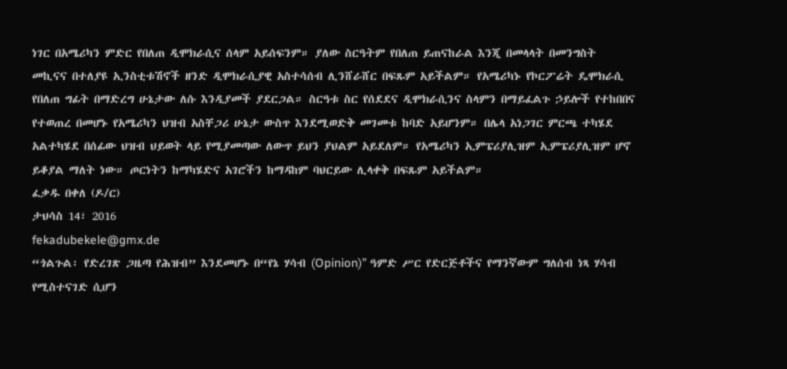ነገር በአሜሪካን ምድር የበለጠ ዲሞክራሲና ሰላም አይሰፍንም። ያለው ስርዓትም የበለጠ ይጠናከራል እንጂ በመላላት በመንግስት መኪናና በተለያዩ ኢንስቲቱሽኖች ዘንድ ዲሞክራሲያዊ አስተሳሰብ ሊንሸራሸር በፍጹም አይችልም። የአሜሪካኑ የኮርፖሬት ዴሞክራሲ የበለጠ ግፊት በማድረግ ሁኔታው ለሱ እንዲያመች ያደርጋል። ስርዓቱ ስር የሰደደና ዲሞክራሲንና ስላምን በማይፈልጉ ኃይሎች የተከበበና የተወጠረ በመሆኑ የአሜሪካን ህዝብ አስቸጋሪ ሁኔታ ውስጥ እንደሚወድቅ መገመቱ ከባድ አይሆንም። በሌላ አነጋገር ምርጫ ተካሄደ አልተካሄደ በሰፊው ህዝብ ህይወት ላይ የሚያመጣው ለውጥ ይህን ያህልም አይደለም። የአሜሪካን ኢምፔሪያሊዝም ኢምፔሪያሊዝም ሆኖ ይቆያል ማለት ነው። ጦርነትን ከማካሄድና አገሮችን ከማዳከም ባህርይው ሊላቀቅ በፍጹም አይችልም።
ፈቃዱ በቀለ (ዶ/ር)
ታህሳስ 14፣ 2016
fekadubekele@gmx.de
“ጎልጉል፡ የድረገጽ ጋዜጣ የሕዝብ” እንደመሆኑ በ“የኔ ሃሳብ (Opinion)” ዓምድ ሥር የድርጅቶችና የማንኛውም ግለሰብ ነጻ ሃሳብ የሚስተናገድ ሲሆን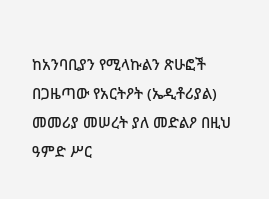ከአንባቢያን የሚላኩልን ጽሁፎች በጋዜጣው የአርትዖት (ኤዲቶሪያል) መመሪያ መሠረት ያለ መድልዖ በዚህ ዓምድ ሥር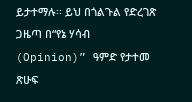ይታተማሉ፡፡ ይህ በጎልጉል የድረገጽ ጋዜጣ በ“የኔ ሃሳብ (Opinion)” ዓምድ የታተመ ጽሁፍ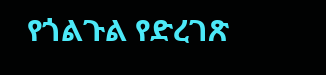የጎልጉል የድረገጽ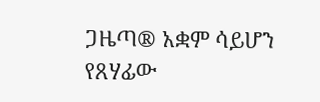ጋዜጣ® አቋም ሳይሆን የጸሃፊው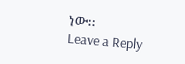ነው፡፡
Leave a Reply